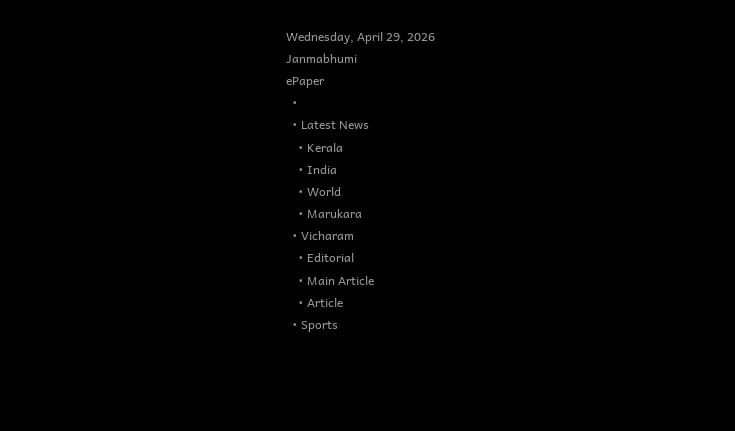Wednesday, April 29, 2026
Janmabhumi
ePaper
  •
  • Latest News
    • Kerala
    • India
    • World
    • Marukara
  • Vicharam
    • Editorial
    • Main Article
    • Article
  • Sports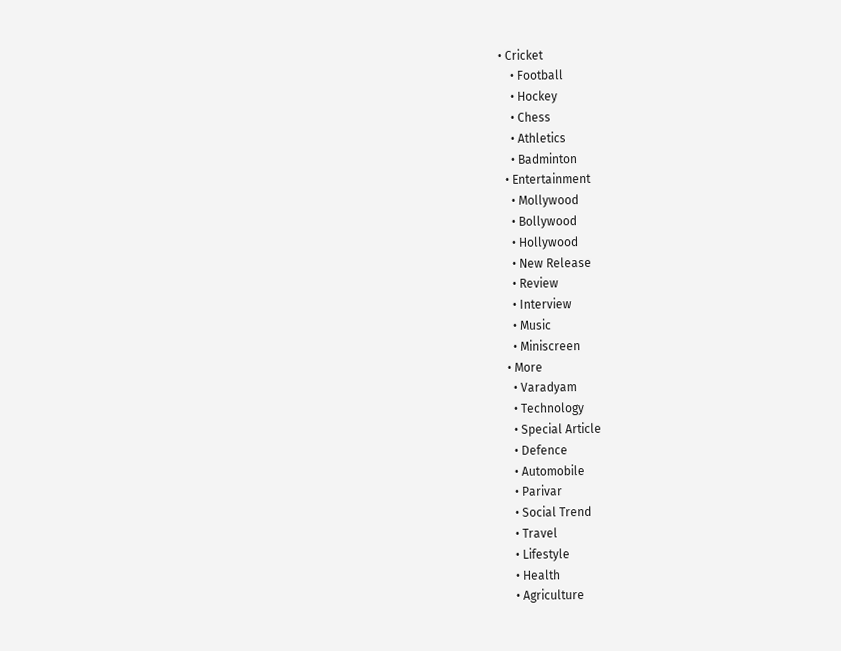• Cricket
    • Football
    • Hockey
    • Chess
    • Athletics
    • Badminton
  • Entertainment
    • Mollywood
    • Bollywood
    • Hollywood
    • New Release
    • Review
    • Interview
    • Music
    • Miniscreen
  • More
    • Varadyam
    • Technology
    • Special Article
    • Defence
    • Automobile
    • Parivar
    • Social Trend
    • Travel
    • Lifestyle
    • Health
    • Agriculture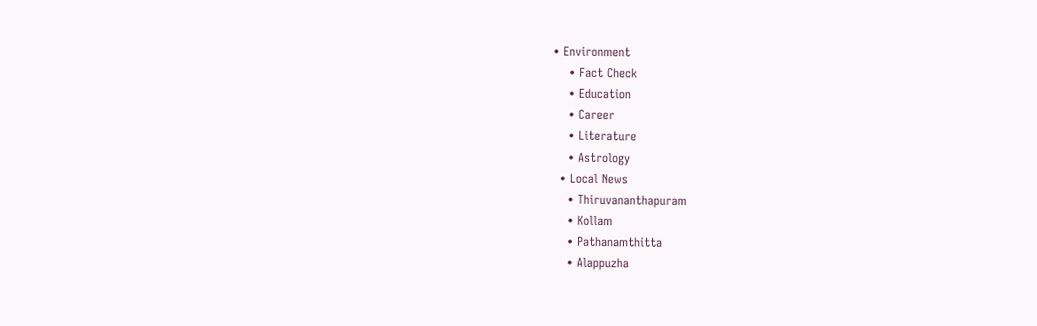• Environment
    • Fact Check
    • Education
    • Career
    • Literature
    • Astrology
  • Local News
    • Thiruvananthapuram
    • Kollam
    • Pathanamthitta
    • Alappuzha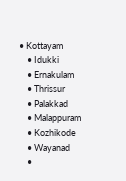• Kottayam
    • Idukki
    • Ernakulam
    • Thrissur
    • Palakkad
    • Malappuram
    • Kozhikode
    • Wayanad
    •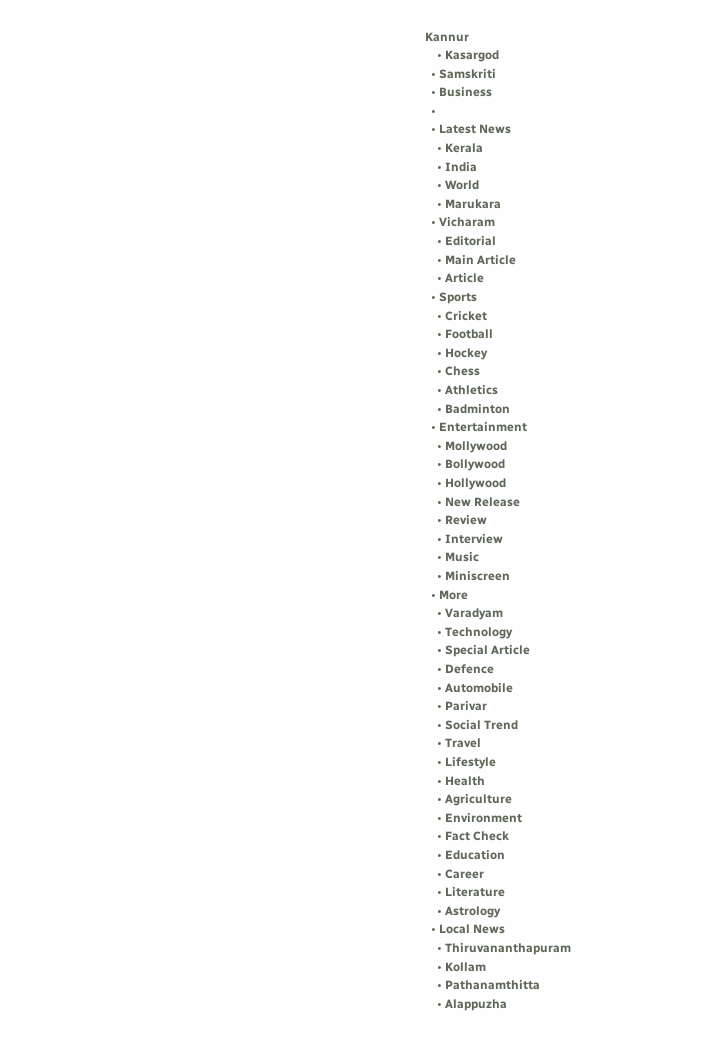Kannur
    • Kasargod
  • Samskriti
  • Business
  •
  • Latest News
    • Kerala
    • India
    • World
    • Marukara
  • Vicharam
    • Editorial
    • Main Article
    • Article
  • Sports
    • Cricket
    • Football
    • Hockey
    • Chess
    • Athletics
    • Badminton
  • Entertainment
    • Mollywood
    • Bollywood
    • Hollywood
    • New Release
    • Review
    • Interview
    • Music
    • Miniscreen
  • More
    • Varadyam
    • Technology
    • Special Article
    • Defence
    • Automobile
    • Parivar
    • Social Trend
    • Travel
    • Lifestyle
    • Health
    • Agriculture
    • Environment
    • Fact Check
    • Education
    • Career
    • Literature
    • Astrology
  • Local News
    • Thiruvananthapuram
    • Kollam
    • Pathanamthitta
    • Alappuzha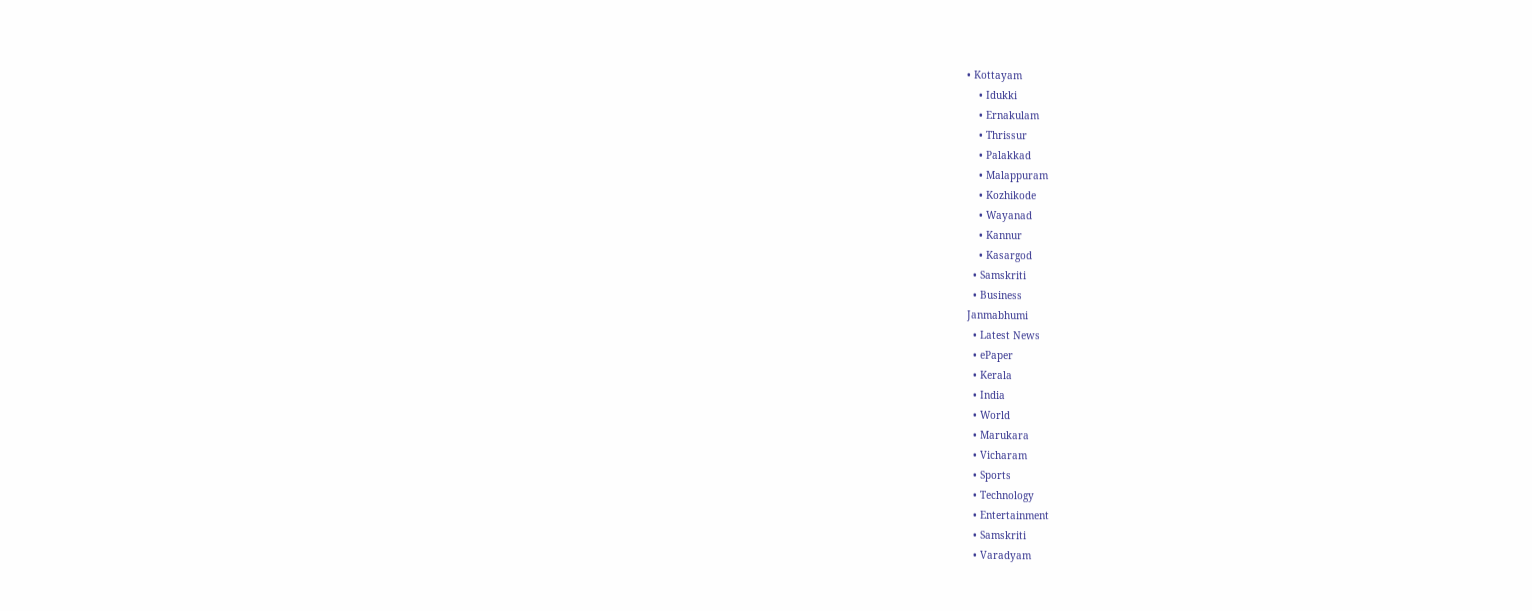• Kottayam
    • Idukki
    • Ernakulam
    • Thrissur
    • Palakkad
    • Malappuram
    • Kozhikode
    • Wayanad
    • Kannur
    • Kasargod
  • Samskriti
  • Business
Janmabhumi
  • Latest News
  • ePaper
  • Kerala
  • India
  • World
  • Marukara
  • Vicharam
  • Sports
  • Technology
  • Entertainment
  • Samskriti
  • Varadyam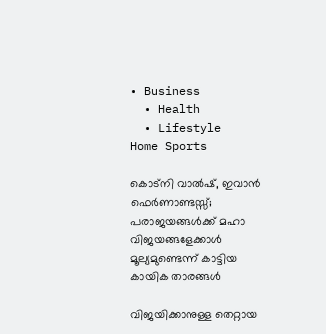• Business
  • Health
  • Lifestyle
Home Sports

കൊട്‌നി വാല്‍ഷ്, ഇവാന്‍ ഫെര്‍ണാണ്ടസ്സ്; പരാജയങ്ങള്‍ക്ക് മഹാ വിജയങ്ങളേക്കാള്‍ മൂല്യമുണ്ടെന്ന് കാട്ടിയ കായിക താരങ്ങള്‍

വിജയിക്കാനുള്ള തെറ്റായ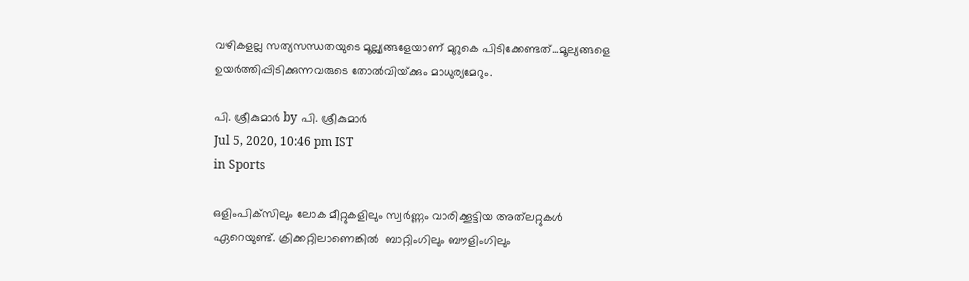വഴികളല്ല സത്യസന്ധതയുടെ മൂല്ല്യങ്ങളേയാണ് മുറുകെ പിടിക്കേണ്ടത്...മൂല്യങ്ങളെ ഉയര്‍ത്തിപ്പിടിക്കുന്നവരുടെ തോല്‍വിയ്‌ക്കും മാധുര്യമേറും.

പി. ശ്രീകുമാര്‍ by പി. ശ്രീകുമാര്‍
Jul 5, 2020, 10:46 pm IST
in Sports

ഒളിംപിക്‌സിലും ലോക മീറ്റുകളിലും സ്വര്‍ണ്ണം വാരിക്കൂട്ടിയ അത്‌ലറ്റുകള്‍ ഏറെയുണ്ട്. ക്രിക്കറ്റിലാണെങ്കില്‍  ബാറ്റിംഗിലും ബൗളിംഗിലും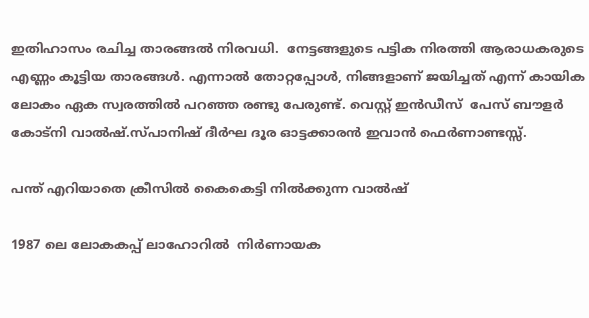ഇതിഹാസം രചിച്ച താരങ്ങല്‍ നിരവധി.  നേട്ടങ്ങളുടെ പട്ടിക നിരത്തി ആരാധകരുടെ എണ്ണം കൂട്ടിയ താരങ്ങള്‍. എന്നാല്‍ തോറ്റപ്പോള്‍, നിങ്ങളാണ് ജയിച്ചത് എന്ന് കായിക ലോകം ഏക സ്വരത്തില്‍ പറഞ്ഞ രണ്ടു പേരുണ്ട്. വെസ്റ്റ് ഇന്‍ഡീസ്  പേസ് ബൗളര്‍  കോട്‌നി വാല്‍ഷ്.സ്പാനിഷ് ദീര്‍ഘ ദൂര ഓട്ടക്കാരന്‍ ഇവാന്‍ ഫെര്‍ണാണ്ടസ്സ്.

പന്ത് എറിയാതെ ക്രീസില്‍ കൈകെട്ടി നില്‍ക്കുന്ന വാല്‍ഷ്

1987 ലെ ലോകകപ്പ് ലാഹോറില്‍  നിര്‍ണായക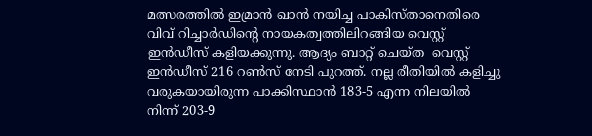മത്സരത്തില്‍ ഇമ്രാന്‍ ഖാന്‍ നയിച്ച പാകിസ്താനെതിരെ വിവ് റിച്ചാര്‍ഡിന്റെ നായകത്വത്തിലിറങ്ങിയ വെസ്റ്റ് ഇന്‍ഡീസ് കളിയക്കുന്നു. ആദ്യം ബാറ്റ് ചെയ്ത  വെസ്റ്റ് ഇന്‍ഡീസ് 216 റണ്‍സ് നേടി പുറത്ത്. നല്ല രീതിയില്‍ കളിച്ചു വരുകയായിരുന്ന പാക്കിസ്ഥാന്‍ 183-5 എന്ന നിലയില്‍ നിന്ന് 203-9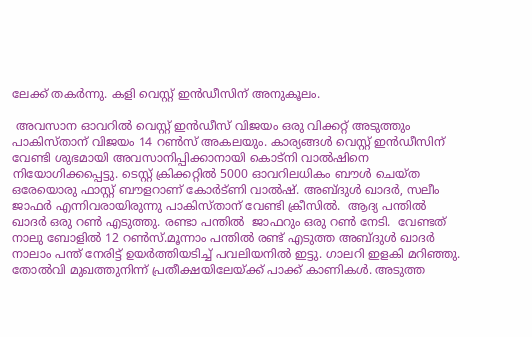ലേക്ക് തകര്‍ന്നു. കളി വെസ്റ്റ് ഇന്‍ഡീസിന് അനുകൂലം.

 അവസാന ഓവറില്‍ വെസ്റ്റ് ഇന്‍ഡീസ് വിജയം ഒരു വിക്കറ്റ് അടുത്തും പാകിസ്താന് വിജയം 14 റണ്‍സ് അകലയും. കാര്യങ്ങള്‍ വെസ്റ്റ് ഇന്‍ഡീസിന് വേണ്ടി ശുഭമായി അവസാനിപ്പിക്കാനായി കൊട്‌നി വാല്‍ഷിനെ നിയോഗിക്കപ്പെട്ടു. ടെസ്റ്റ് ക്രിക്കറ്റില്‍ 5000 ഓവറിലധികം ബൗള്‍ ചെയ്ത ഒരേയൊരു ഫാസ്റ്റ് ബൗളറാണ് കോര്‍ട്ണി വാല്‍ഷ്. അബ്ദുള്‍ ഖാദര്‍, സലീം ജാഫര്‍ എന്നിവരായിരുന്നു പാകിസ്താന് വേണ്ടി ക്രീസില്‍.  ആദ്യ പന്തില്‍  ഖാദര്‍ ഒരു റണ്‍ എടുത്തു. രണ്ടാ പന്തില്‍  ജാഫറും ഒരു റണ്‍ നേടി.  വേണ്ടത് നാലു ബോളില്‍ 12 റണ്‍സ്.മൂന്നാം പന്തില്‍ രണ്ട് എടുത്ത അബ്ദുള്‍ ഖാദര്‍  നാലാം പന്ത് നേരിട്ട് ഉയര്‍ത്തിയടിച്ച് പവലിയനില്‍ ഇട്ടു. ഗാലറി ഇളകി മറിഞ്ഞു. തോല്‍വി മുഖത്തുനിന്ന് പ്രതീക്ഷയിലേയ്‌ക്ക് പാക്ക് കാണികള്‍. അടുത്ത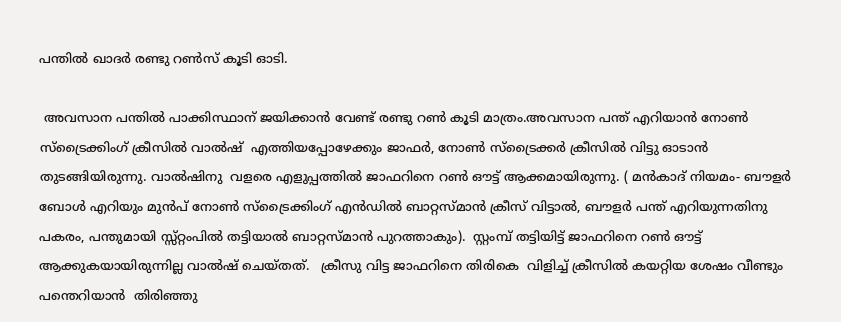പന്തില്‍ ഖാദര്‍ രണ്ടു റണ്‍സ് കൂടി ഓടി.

 അവസാന പന്തില്‍ പാക്കിസ്ഥാന് ജയിക്കാന്‍ വേണ്ട് രണ്ടു റണ്‍ കൂടി മാത്രം.അവസാന പന്ത് എറിയാന്‍ നോണ്‍ സ്‌ട്രൈക്കിംഗ് ക്രീസില്‍ വാല്‍ഷ്  എത്തിയപ്പോഴേക്കും ജാഫര്‍, നോണ്‍ സ്‌ട്രൈക്കര്‍ ക്രീസില്‍ വിട്ടു ഓടാന്‍ തുടങ്ങിയിരുന്നു. വാല്‍ഷിനു  വളരെ എളുപ്പത്തില്‍ ജാഫറിനെ റണ്‍ ഔട്ട് ആക്കമായിരുന്നു. ( മന്‍കാദ് നിയമം- ബൗളര്‍ ബോള്‍ എറിയും മുന്‍പ് നോണ്‍ സ്‌ട്രൈക്കിംഗ് എന്‍ഡില്‍ ബാറ്റസ്മാന്‍ ക്രീസ് വിട്ടാല്‍, ബൗളര്‍ പന്ത് എറിയുന്നതിനു പകരം, പന്തുമായി സ്സ്റ്റംപില്‍ തട്ടിയാല്‍ ബാറ്റസ്മാന്‍ പുറത്താകും).  സ്റ്റംമ്പ് തട്ടിയിട്ട് ജാഫറിനെ റണ്‍ ഔട്ട് ആക്കുകയായിരുന്നില്ല വാല്‍ഷ് ചെയ്തത്.   ക്രീസു വിട്ട ജാഫറിനെ തിരികെ  വിളിച്ച് ക്രീസില്‍ കയറ്റിയ ശേഷം വീണ്ടും പന്തെറിയാന്‍  തിരിഞ്ഞു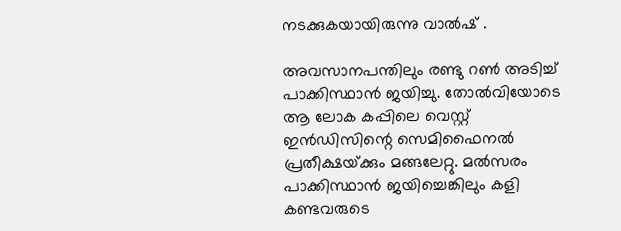നടക്കുകയായിരുന്നു വാല്‍ഷ് .

അവസാനപന്തിലും രണ്ടു റണ്‍ അടിച്ച് പാക്കിസ്ഥാന്‍ ജയിച്ചു. തോല്‍വിയോടെ ആ ലോക കപ്പിലെ വെസ്റ്റ് ഇന്‍ഡിസിന്റെ സെമിഫൈനല്‍ പ്രതീക്ഷയ്‌ക്കും മങ്ങലേറ്റു. മല്‍സരം പാക്കിസ്ഥാന്‍ ജയിച്ചെങ്കിലും കളി കണ്ടവരുടെ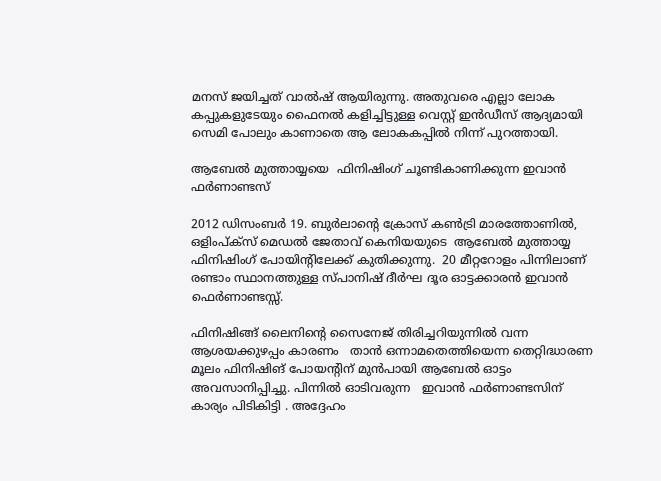മനസ് ജയിച്ചത് വാല്‍ഷ് ആയിരുന്നു. അതുവരെ എല്ലാ ലോക കപ്പുകളുടേയും ഫൈനല്‍ കളിച്ചിട്ടുള്ള വെസ്റ്റ് ഇന്‍ഡീസ് ആദ്യമായി സെമി പോലും കാണാതെ ആ ലോകകപ്പില്‍ നിന്ന് പുറത്തായി.

ആബേല്‍ മുത്തായ്യയെ  ഫിനിഷിംഗ് ചൂണ്ടികാണിക്കുന്ന ഇവാന്‍ ഫര്‍ണാണ്ടസ്

2012 ഡിസംബര്‍ 19. ബുര്‍ലാന്റെ ക്രോസ് കണ്‍ട്രി മാരത്തോണില്‍,  ഒളിംപ്ക്‌സ് മെഡല്‍ ജേതാവ് കെനിയയുടെ  ആബേല്‍ മുത്തായ്യ  ഫിനിഷിംഗ് പോയിന്റിലേക്ക് കുതിക്കുന്നു.  20 മീറ്ററോളം പിന്നിലാണ് രണ്ടാം സ്ഥാനത്തുള്ള സ്പാനിഷ് ദീര്‍ഘ ദൂര ഓട്ടക്കാരന്‍ ഇവാന്‍ ഫെര്‍ണാണ്ടസ്സ്.

ഫിനിഷിങ്ങ് ലൈനിന്റെ സൈനേജ് തിരിച്ചറിയുന്നില്‍ വന്ന ആശയക്കുഴപ്പം കാരണം   താന്‍ ഒന്നാമതെത്തിയെന്ന തെറ്റിദ്ധാരണ മൂലം ഫിനിഷിങ് പോയന്റിന് മുന്‍പായി ആബേല്‍ ഓട്ടം  അവസാനിപ്പിച്ചു. പിന്നില്‍ ഓടിവരുന്ന   ഇവാന്‍ ഫര്‍ണാണ്ടസിന് കാര്യം പിടികിട്ടി . അദ്ദേഹം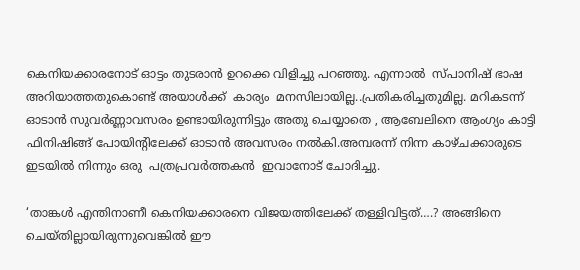കെനിയക്കാരനോട് ഓട്ടം തുടരാന്‍ ഉറക്കെ വിളിച്ചു പറഞ്ഞു. എന്നാല്‍  സ്പാനിഷ് ഭാഷ  അറിയാത്തതുകൊണ്ട് അയാള്‍ക്ക്  കാര്യം  മനസിലായില്ല..പ്രതികരിച്ചതുമില്ല. മറികടന്ന് ഓടാന്‍ സുവര്‍ണ്ണാവസരം ഉണ്ടായിരുന്നിട്ടും അതു ചെയ്യാതെ , ആബേലിനെ ആംഗ്യം കാട്ടി  ഫിനിഷിങ്ങ് പോയിന്റിലേക്ക് ഓടാന്‍ അവസരം നല്‍കി.അമ്പരന്ന് നിന്ന കാഴ്ചക്കാരുടെ ഇടയില്‍ നിന്നും ഒരു  പത്രപ്രവര്‍ത്തകന്‍  ഇവാനോട് ചോദിച്ചു.

‘താങ്കള്‍ എന്തിനാണീ കെനിയക്കാരനെ വിജയത്തിലേക്ക് തള്ളിവിട്ടത്….? അങ്ങിനെ  ചെയ്തില്ലായിരുന്നുവെങ്കില്‍ ഈ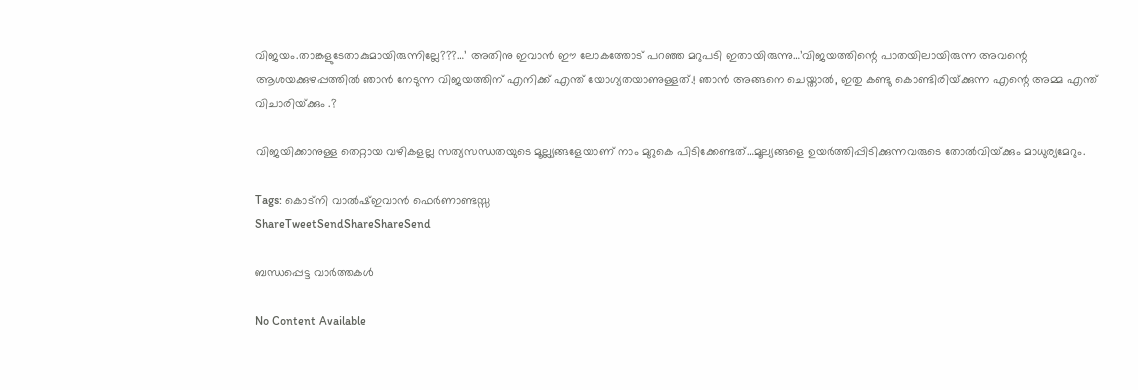വിജയം.താങ്കളുടേതാകുമായിരുന്നില്ലേ???…’ അതിനു ഇവാന്‍ ഈ ലോകത്തോട് പറഞ്ഞ മറുപടി ഇതായിരുന്നു…’വിജയത്തിന്റെ പാതയിലായിരുന്ന അവന്റെ ആശയക്കുഴപ്പത്തില്‍ ഞാന്‍ നേടുന്ന വിജയത്തിന് എനിക്ക് എന്ത് യോഗ്യതയാണുള്ളത്.! ഞാന്‍ അങ്ങനെ ചെയ്താല്‍, ഇതു കണ്ടു കൊണ്ടിരിയ്‌ക്കുന്ന എന്റെ അമ്മ എന്ത് വിചാരിയ്‌ക്കും .?

വിജയിക്കാനുള്ള തെറ്റായ വഴികളല്ല സത്യസന്ധതയുടെ മൂല്ല്യങ്ങളേയാണ് നാം മുറുകെ പിടിക്കേണ്ടത്…മൂല്യങ്ങളെ ഉയര്‍ത്തിപ്പിടിക്കുന്നവരുടെ തോല്‍വിയ്‌ക്കും മാധുര്യമേറും.

Tags: കൊട്‌നി വാല്‍ഷ്ഇവാന്‍ ഫെര്‍ണാണ്ടസ്സ
ShareTweetSendShareShareSend

ബന്ധപ്പെട്ട വാര്‍ത്തകള്‍

No Content Available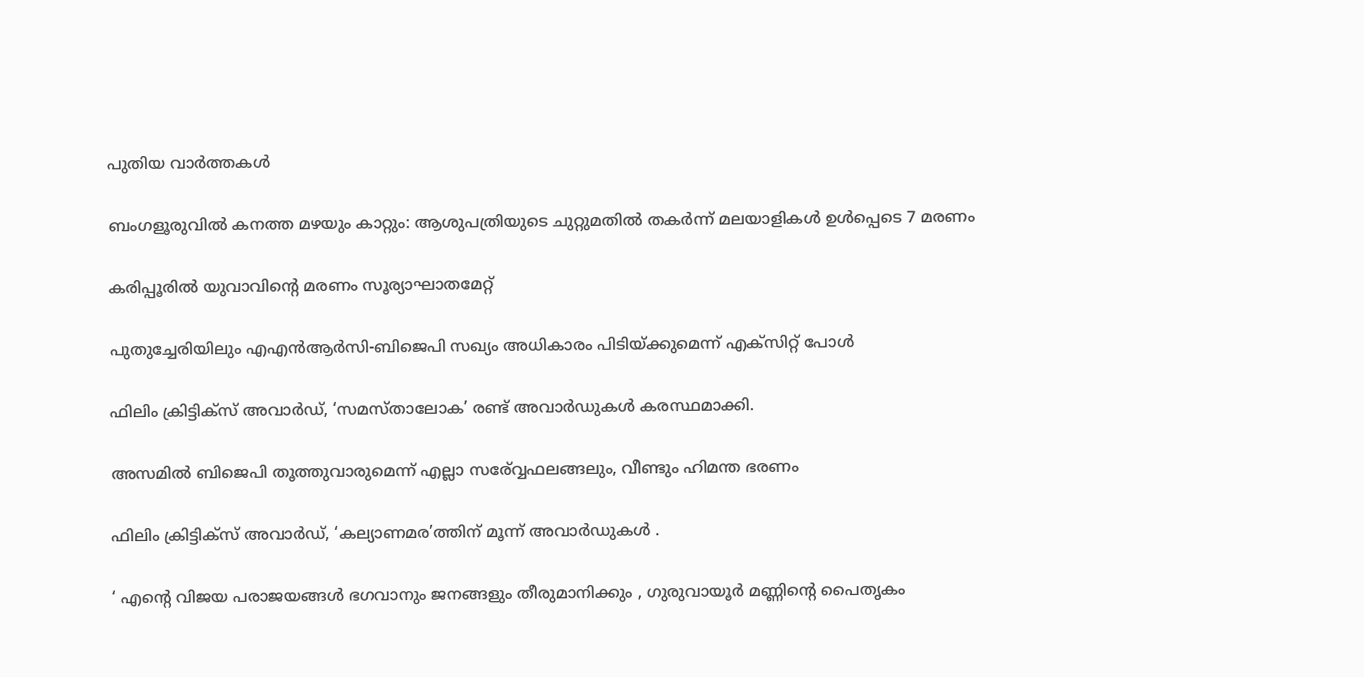പുതിയ വാര്‍ത്തകള്‍

ബംഗളൂരുവില്‍ കനത്ത മഴയും കാറ്റും: ആശുപത്രിയുടെ ചുറ്റുമതില്‍ തകര്‍ന്ന് മലയാളികള്‍ ഉള്‍പ്പെടെ 7 മരണം

കരിപ്പൂരില്‍ യുവാവിന്റെ മരണം സൂര്യാഘാതമേറ്റ്

പുതുച്ചേരിയിലും എഎന്‍ആര്‍സി-ബിജെപി സഖ്യം അധികാരം പിടിയ്‌ക്കുമെന്ന് എക്സിറ്റ് പോള്‍

ഫിലിം ക്രിട്ടിക്സ് അവാർഡ്, ‘സമസ്താലോക’ രണ്ട് അവാർഡുകൾ കരസ്ഥമാക്കി.

അസമില്‍ ബിജെപി തൂത്തുവാരുമെന്ന് എല്ലാ സര‍്വ്വേഫലങ്ങലും, വീണ്ടും ഹിമന്ത ഭരണം

ഫിലിം ക്രിട്ടിക്സ് അവാർഡ്, ‘കല്യാണമര’ത്തിന് മൂന്ന് അവാർഡുകൾ .

‘ എന്റെ വിജയ പരാജയങ്ങൾ ഭഗവാനും ജനങ്ങളും തീരുമാനിക്കും , ഗുരുവായൂർ മണ്ണിന്റെ പൈതൃകം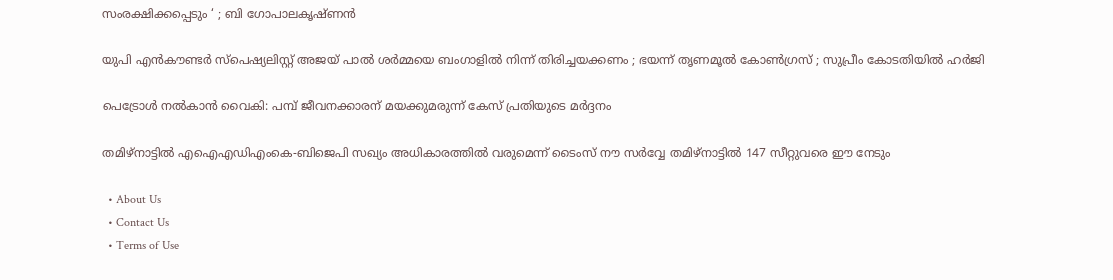സംരക്ഷിക്കപ്പെടും ‘ ; ബി ഗോപാലകൃഷ്ണൻ

യുപി എൻകൗണ്ടർ സ്പെഷ്യലിസ്റ്റ് അജയ് പാൽ ശർമ്മയെ ബംഗാളിൽ നിന്ന് തിരിച്ചയക്കണം ; ഭയന്ന് തൃണമൂൽ കോൺഗ്രസ് ; സുപ്രീം കോടതിയിൽ ഹർജി

പെട്രോള്‍ നല്‍കാന്‍ വൈകി: പമ്പ് ജീവനക്കാരന് മയക്കുമരുന്ന് കേസ് പ്രതിയുടെ മര്‍ദ്ദനം

തമിഴ്നാട്ടില്‍ എഐഎഡിഎംകെ-ബിജെപി സഖ്യം അധികാരത്തില്‍ വരുമെന്ന് ടൈംസ് നൗ സര്‍വ്വേ തമിഴ്നാട്ടില്‍ 147 സീറ്റുവരെ ഈ നേടും

  • About Us
  • Contact Us
  • Terms of Use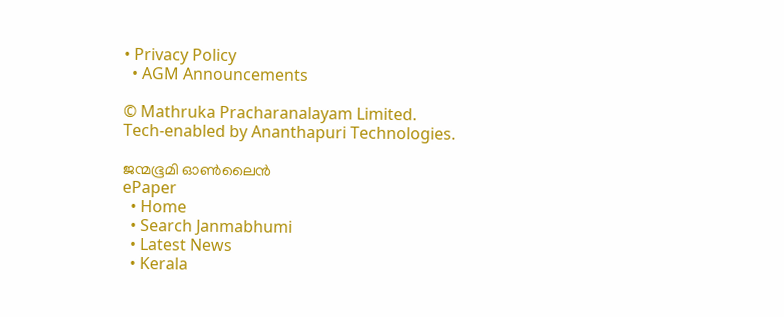• Privacy Policy
  • AGM Announcements

© Mathruka Pracharanalayam Limited.
Tech-enabled by Ananthapuri Technologies.

ജന്മഭൂമി ഓണ്‍ലൈന്‍
ePaper
  • Home
  • Search Janmabhumi
  • Latest News
  • Kerala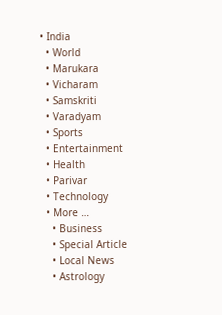• India
  • World
  • Marukara
  • Vicharam
  • Samskriti
  • Varadyam
  • Sports
  • Entertainment
  • Health
  • Parivar
  • Technology
  • More …
    • Business
    • Special Article
    • Local News
    • Astrology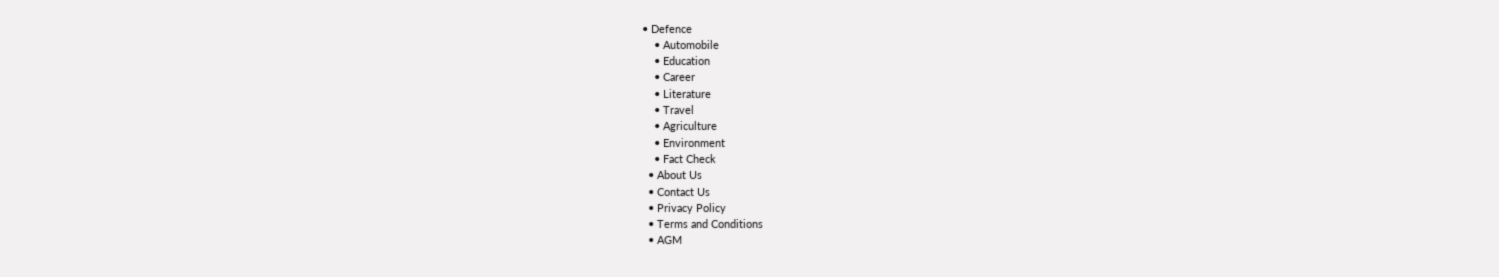• Defence
    • Automobile
    • Education
    • Career
    • Literature
    • Travel
    • Agriculture
    • Environment
    • Fact Check
  • About Us
  • Contact Us
  • Privacy Policy
  • Terms and Conditions
  • AGM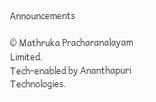Announcements

© Mathruka Pracharanalayam Limited.
Tech-enabled by Ananthapuri Technologies.